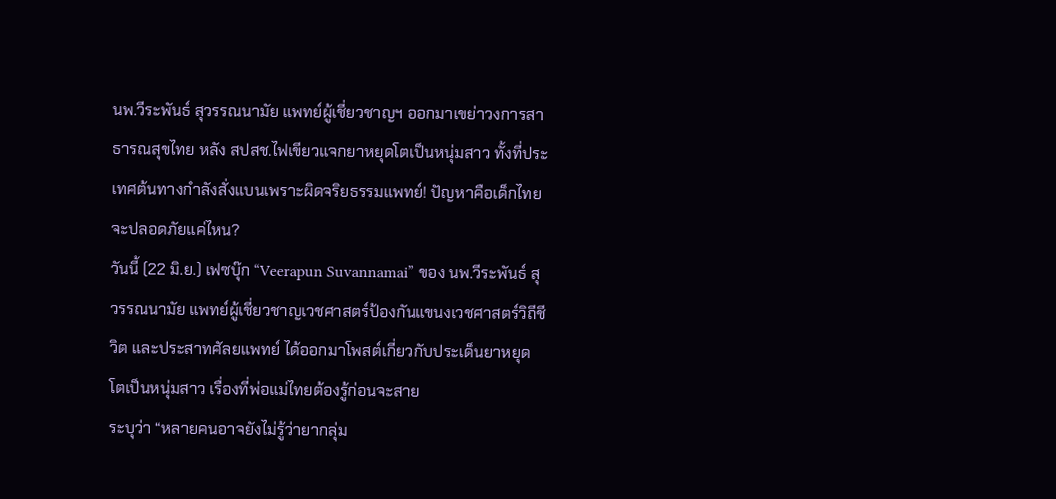นพ.วีระพันธ์ สุวรรณนามัย แพทย์ผู้เชี่ยวชาญฯ ออกมาเขย่าวงการสาธารณสุขไทย หลัง สปสช.ไฟเขียวแจกยาหยุดโตเป็นหนุ่มสาว ทั้งที่ประเทศต้นทางกำลังสั่งแบนเพราะผิดจริยธรรมแพทย์! ปัญหาคือเด็กไทยจะปลอดภัยแค่ไหน?
วันนี้ (22 มิ.ย.) เฟซบุ๊ก “Veerapun Suvannamai” ของ นพ.วีระพันธ์ สุวรรณนามัย แพทย์ผู้เชี่ยวชาญเวชศาสตร์ป้องกันแขนงเวชศาสตร์วิถีชีวิต และประสาทศัลยแพทย์ ได้ออกมาโพสต์เกี่ยวกับประเด็นยาหยุดโตเป็นหนุ่มสาว เรื่องที่พ่อแม่ไทยต้องรู้ก่อนจะสาย
ระบุว่า “หลายคนอาจยังไม่รู้ว่ายากลุ่ม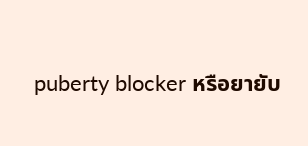puberty blocker หรือยายับ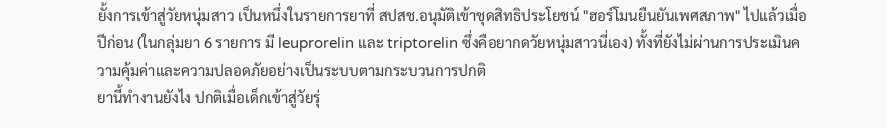ยั้งการเข้าสู่วัยหนุ่มสาว เป็นหนึ่งในรายการยาที่ สปสช.อนุมัติเข้าชุดสิทธิประโยชน์ "ฮอร์โมนยืนยันเพศสภาพ" ไปแล้วเมื่อปีก่อน (ในกลุ่มยา 6 รายการ มี leuprorelin และ triptorelin ซึ่งคือยากดวัยหนุ่มสาวนี่เอง) ทั้งที่ยังไม่ผ่านการประเมินความคุ้มค่าและความปลอดภัยอย่างเป็นระบบตามกระบวนการปกติ
ยานี้ทำงานยังไง ปกติเมื่อเด็กเข้าสู่วัยรุ่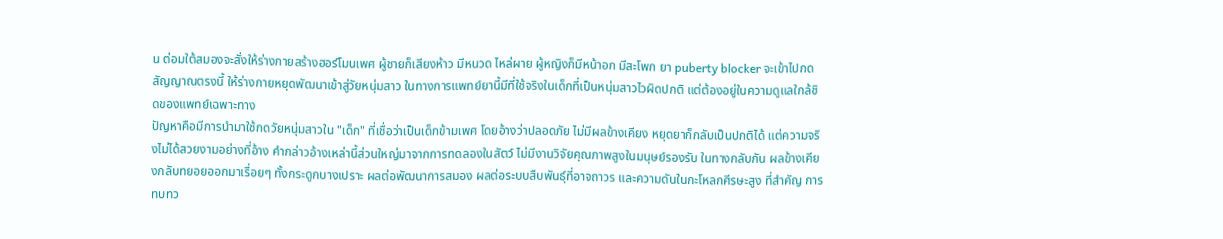น ต่อมใต้สมองจะสั่งให้ร่างกายสร้างฮอร์โมนเพศ ผู้ชายก็เสียงห้าว มีหนวด ไหล่ผาย ผู้หญิงก็มีหน้าอก มีสะโพก ยา puberty blocker จะเข้าไปกดสัญญาณตรงนี้ ให้ร่างกายหยุดพัฒนาเข้าสู่วัยหนุ่มสาว ในทางการแพทย์ยานี้มีที่ใช้จริงในเด็กที่เป็นหนุ่มสาวไวผิดปกติ แต่ต้องอยู่ในความดูแลใกล้ชิดของแพทย์เฉพาะทาง
ปัญหาคือมีการนำมาใช้กดวัยหนุ่มสาวใน "เด็ก" ที่เชื่อว่าเป็นเด็กข้ามเพศ โดยอ้างว่าปลอดภัย ไม่มีผลข้างเคียง หยุดยาก็กลับเป็นปกติได้ แต่ความจริงไม่ได้สวยงามอย่างที่อ้าง คำกล่าวอ้างเหล่านี้ส่วนใหญ่มาจากการทดลองในสัตว์ ไม่มีงานวิจัยคุณภาพสูงในมนุษย์รองรับ ในทางกลับกัน ผลข้างเคียงกลับทยอยออกมาเรื่อยๆ ทั้งกระดูกบางเปราะ ผลต่อพัฒนาการสมอง ผลต่อระบบสืบพันธุ์ที่อาจถาวร และความดันในกะโหลกศีรษะสูง ที่สำคัญ การทบทว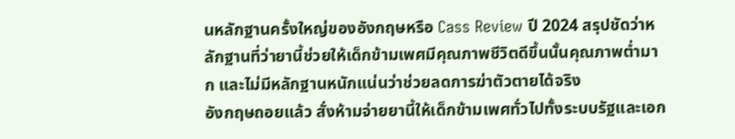นหลักฐานครั้งใหญ่ของอังกฤษหรือ Cass Review ปี 2024 สรุปชัดว่าหลักฐานที่ว่ายานี้ช่วยให้เด็กข้ามเพศมีคุณภาพชีวิตดีขึ้นนั้นคุณภาพต่ำมาก และไม่มีหลักฐานหนักแน่นว่าช่วยลดการฆ่าตัวตายได้จริง
อังกฤษถอยแล้ว สั่งห้ามจ่ายยานี้ให้เด็กข้ามเพศทั่วไปทั้งระบบรัฐและเอก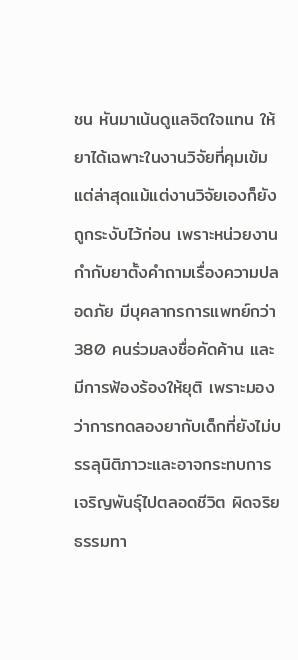ชน หันมาเน้นดูแลจิตใจแทน ให้ยาได้เฉพาะในงานวิจัยที่คุมเข้ม แต่ล่าสุดแม้แต่งานวิจัยเองก็ยังถูกระงับไว้ก่อน เพราะหน่วยงานกำกับยาตั้งคำถามเรื่องความปลอดภัย มีบุคลากรการแพทย์กว่า 380 คนร่วมลงชื่อคัดค้าน และมีการฟ้องร้องให้ยุติ เพราะมองว่าการทดลองยากับเด็กที่ยังไม่บรรลุนิติภาวะและอาจกระทบการเจริญพันธุ์ไปตลอดชีวิต ผิดจริยธรรมทา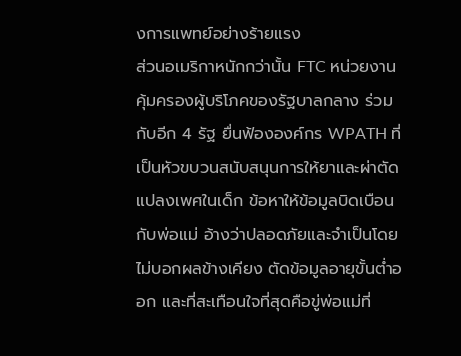งการแพทย์อย่างร้ายแรง
ส่วนอเมริกาหนักกว่านั้น FTC หน่วยงานคุ้มครองผู้บริโภคของรัฐบาลกลาง ร่วมกับอีก 4 รัฐ ยื่นฟ้ององค์กร WPATH ที่เป็นหัวขบวนสนับสนุนการให้ยาและผ่าตัดแปลงเพศในเด็ก ข้อหาให้ข้อมูลบิดเบือนกับพ่อแม่ อ้างว่าปลอดภัยและจำเป็นโดยไม่บอกผลข้างเคียง ตัดข้อมูลอายุขั้นต่ำออก และที่สะเทือนใจที่สุดคือขู่พ่อแม่ที่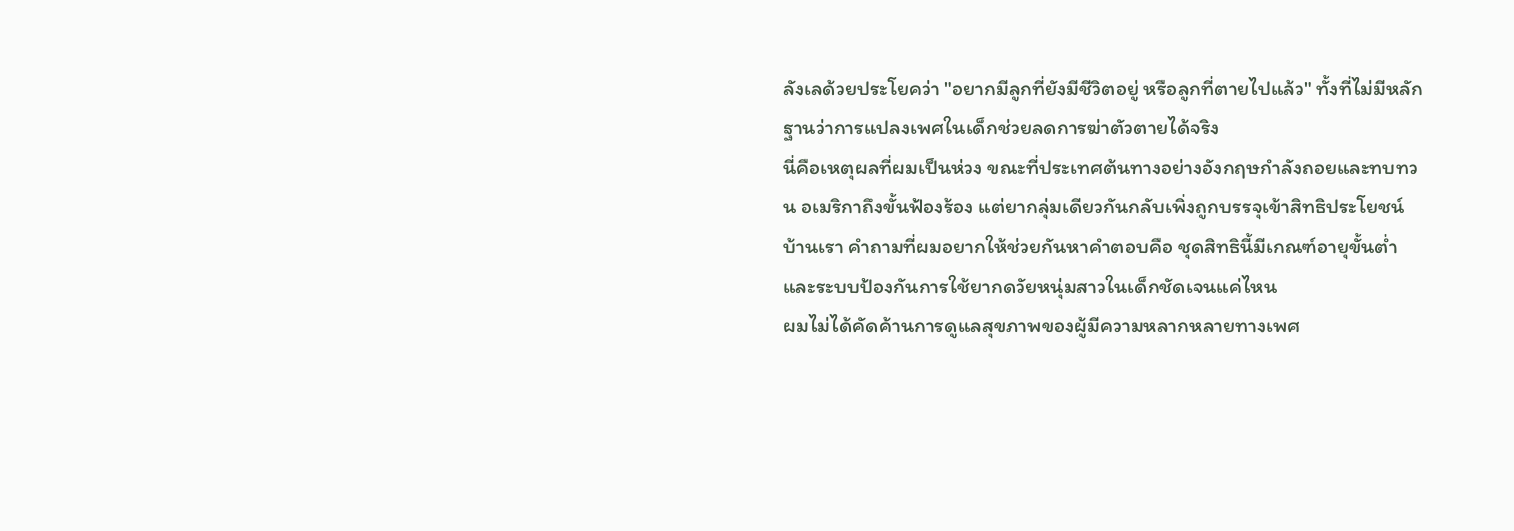ลังเลด้วยประโยคว่า "อยากมีลูกที่ยังมีชีวิตอยู่ หรือลูกที่ตายไปแล้ว" ทั้งที่ไม่มีหลักฐานว่าการแปลงเพศในเด็กช่วยลดการฆ่าตัวตายได้จริง
นี่คือเหตุผลที่ผมเป็นห่วง ขณะที่ประเทศต้นทางอย่างอังกฤษกำลังถอยและทบทวน อเมริกาถึงขั้นฟ้องร้อง แต่ยากลุ่มเดียวกันกลับเพิ่งถูกบรรจุเข้าสิทธิประโยชน์บ้านเรา คำถามที่ผมอยากให้ช่วยกันหาคำตอบคือ ชุดสิทธินี้มีเกณฑ์อายุขั้นต่ำและระบบป้องกันการใช้ยากดวัยหนุ่มสาวในเด็กชัดเจนแค่ไหน
ผมไม่ได้คัดค้านการดูแลสุขภาพของผู้มีความหลากหลายทางเพศ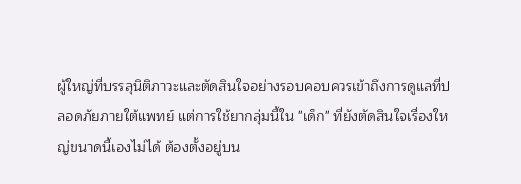ผู้ใหญ่ที่บรรลุนิติภาวะและตัดสินใจอย่างรอบคอบควรเข้าถึงการดูแลที่ปลอดภัยภายใต้แพทย์ แต่การใช้ยากลุ่มนี้ใน "เด็ก" ที่ยังตัดสินใจเรื่องใหญ่ขนาดนี้เองไม่ได้ ต้องตั้งอยู่บน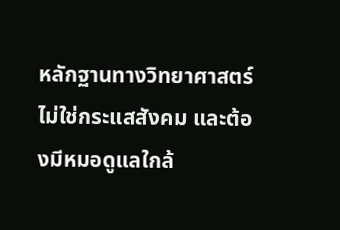หลักฐานทางวิทยาศาสตร์ ไม่ใช่กระแสสังคม และต้องมีหมอดูแลใกล้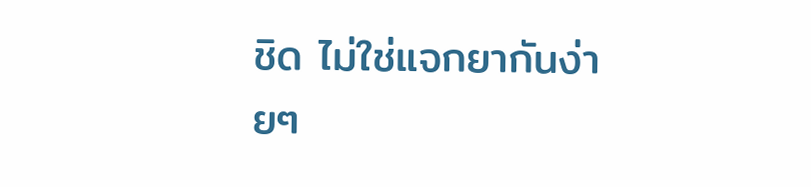ชิด ไม่ใช่แจกยากันง่ายๆ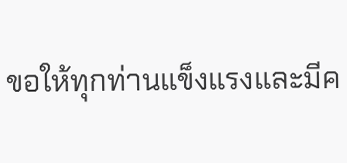ขอให้ทุกท่านแข็งแรงและมีค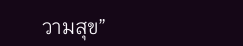วามสุข”